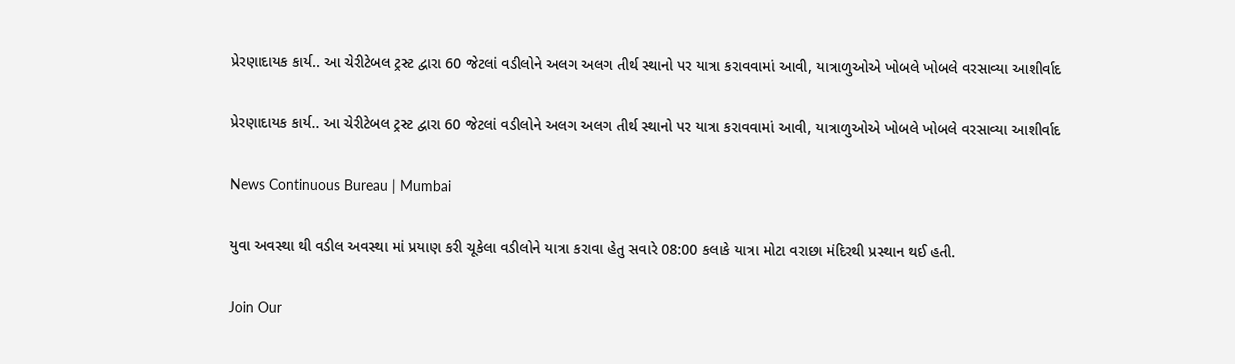પ્રેરણાદાયક કાર્ય.. આ ચેરીટેબલ ટ્રસ્ટ દ્વારા 60 જેટલાં વડીલોને અલગ અલગ તીર્થ સ્થાનો પર યાત્રા કરાવવામાં આવી, યાત્રાળુઓએ ખોબલે ખોબલે વરસાવ્યા આશીર્વાદ

પ્રેરણાદાયક કાર્ય.. આ ચેરીટેબલ ટ્રસ્ટ દ્વારા 60 જેટલાં વડીલોને અલગ અલગ તીર્થ સ્થાનો પર યાત્રા કરાવવામાં આવી, યાત્રાળુઓએ ખોબલે ખોબલે વરસાવ્યા આશીર્વાદ

News Continuous Bureau | Mumbai

યુવા અવસ્થા થી વડીલ અવસ્થા માં પ્રયાણ કરી ચૂકેલા વડીલોને યાત્રા કરાવા હેતુ સવારે 08:00 કલાકે યાત્રા મોટા વરાછા મંદિરથી પ્રસ્થાન થઈ હતી.

Join Our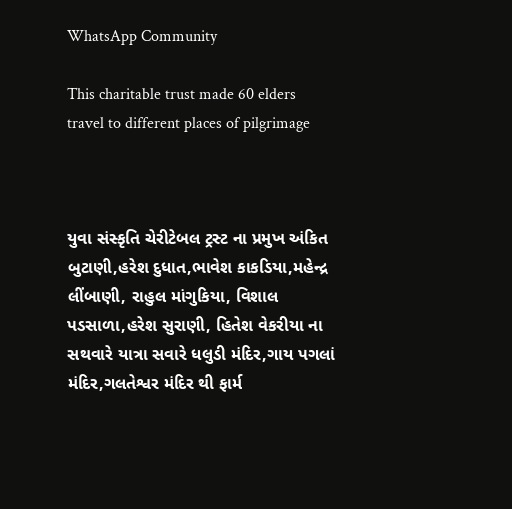WhatsApp Community

This charitable trust made 60 elders travel to different places of pilgrimage



યુવા સંસ્કૃતિ ચેરીટેબલ ટ્રસ્ટ ના પ્રમુખ અંકિત બુટાણી,હરેશ દુધાત,ભાવેશ કાકડિયા,મહેન્દ્ર લીંબાણી, રાહુલ માંગુકિયા, વિશાલ પડસાળા,હરેશ સુરાણી, હિતેશ વેકરીયા ના સથવારે યાત્રા સવારે ધલુડી મંદિર,ગાય પગલાં મંદિર,ગલતેશ્વર મંદિર થી ફાર્મ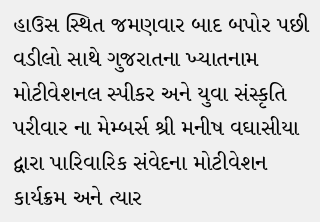હાઉસ સ્થિત જમણવાર બાદ બપોર પછી વડીલો સાથે ગુજરાતના ખ્યાતનામ મોટીવેશનલ સ્પીકર અને યુવા સંસ્કૃતિ પરીવાર ના મેમ્બર્સ શ્રી મનીષ વઘાસીયા દ્વારા પારિવારિક સંવેદના મોટીવેશન કાર્યક્રમ અને ત્યાર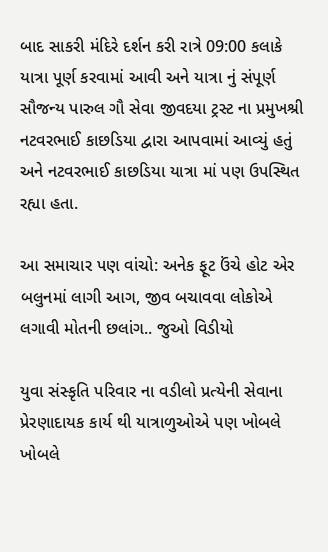બાદ સાકરી મંદિરે દર્શન કરી રાત્રે 09:00 કલાકે યાત્રા પૂર્ણ કરવામાં આવી અને યાત્રા નું સંપૂર્ણ સૌજન્ય પારુલ ગૌ સેવા જીવદયા ટ્રસ્ટ ના પ્રમુખશ્રી નટવરભાઈ કાછડિયા દ્વારા આપવામાં આવ્યું હતું અને નટવરભાઈ કાછડિયા યાત્રા માં પણ ઉપસ્થિત રહ્યા હતા.

આ સમાચાર પણ વાંચો: અનેક ફૂટ ઉંચે હોટ એર બલુનમાં લાગી આગ, જીવ બચાવવા લોકોએ લગાવી મોતની છલાંગ.. જુઓ વિડીયો

યુવા સંસ્કૃતિ પરિવાર ના વડીલો પ્રત્યેની સેવાના પ્રેરણાદાયક કાર્ય થી યાત્રાળુઓએ પણ ખોબલે ખોબલે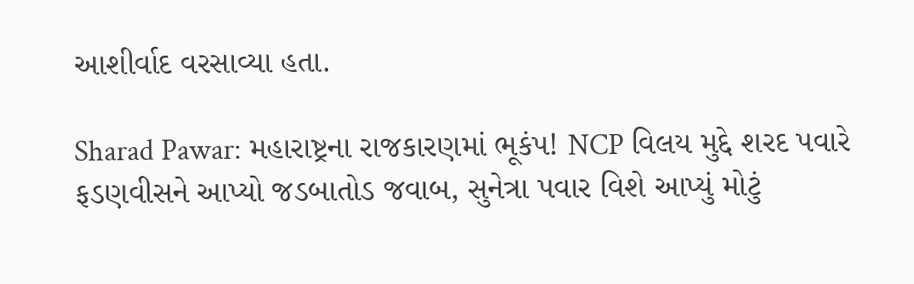આશીર્વાદ વરસાવ્યા હતા.

Sharad Pawar: મહારાષ્ટ્રના રાજકારણમાં ભૂકંપ! NCP વિલય મુદ્દે શરદ પવારે ફડણવીસને આપ્યો જડબાતોડ જવાબ, સુનેત્રા પવાર વિશે આપ્યું મોટું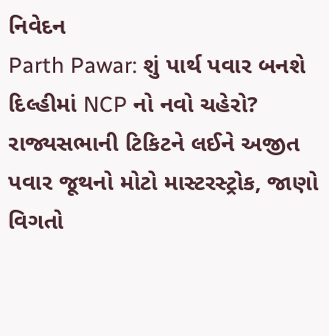નિવેદન
Parth Pawar: શું પાર્થ પવાર બનશે દિલ્હીમાં NCP નો નવો ચહેરો? રાજ્યસભાની ટિકિટને લઈને અજીત પવાર જૂથનો મોટો માસ્ટરસ્ટ્રોક, જાણો વિગતો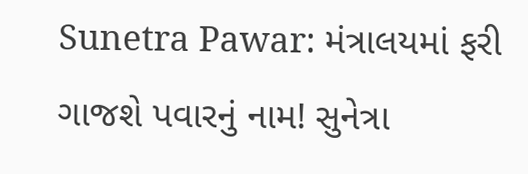Sunetra Pawar: મંત્રાલયમાં ફરી ગાજશે પવારનું નામ! સુનેત્રા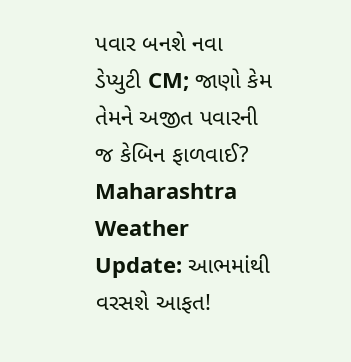પવાર બનશે નવા ડેપ્યુટી CM; જાણો કેમ તેમને અજીત પવારની જ કેબિન ફાળવાઈ?
Maharashtra Weather Update: આભમાંથી વરસશે આફત!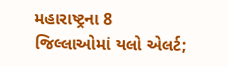મહારાષ્ટ્રના 8 જિલ્લાઓમાં યલો એલર્ટ;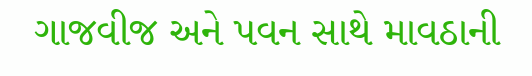ગાજવીજ અને પવન સાથે માવઠાની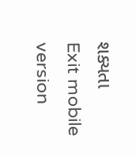શક્યતા
Exit mobile version